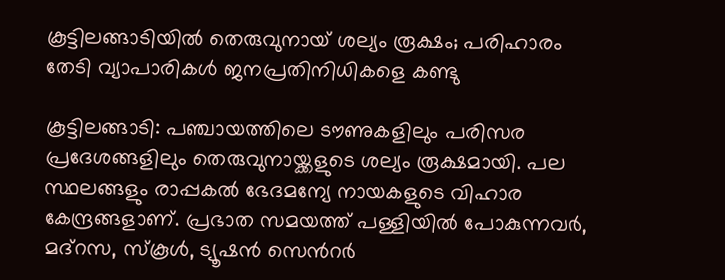കൂട്ടിലങ്ങാടിയിൽ തെരുവുനായ് ശല്യം രൂക്ഷം; പരിഹാരം തേടി വ്യാപാരികൾ ജനപ്രതിനിധികളെ കണ്ടു

കൂട്ടിലങ്ങാടി: പഞ്ചായത്തിലെ ടൗണുകളിലും പരിസര പ്രദേശങ്ങളിലും തെരുവുനായ്ക്കളുടെ ശല്യം രൂക്ഷമായി. പല സ്ഥലങ്ങളും രാപ്പകൽ ഭേദമന്യേ നായകളുടെ വിഹാര കേന്ദ്രങ്ങളാണ്. പ്രഭാത സമയത്ത് പള്ളിയിൽ പോകുന്നവർ, മദ്റസ, സ്കൂൾ, ട്യൂഷൻ സെന്‍റർ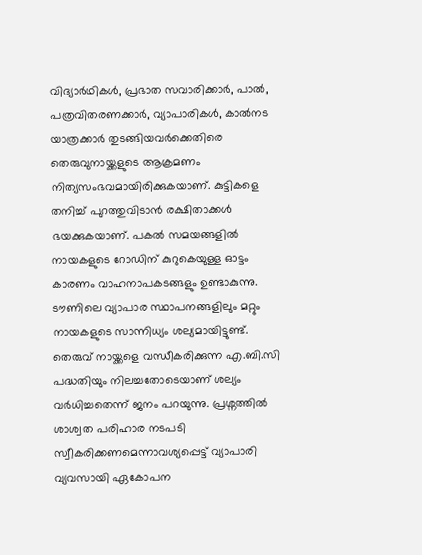വിദ്യാർഥികൾ, പ്രഭാത സവാരിക്കാർ, പാൽ, പത്രവിതരണക്കാർ, വ്യാപാരികൾ, കാൽനട യാത്രക്കാർ തുടങ്ങിയവർക്കെതിരെ തെരുവുനായ്ക്കളുടെ ആക്രമണം നിത്യസംഭവമായിരിക്കുകയാണ്. കുട്ടികളെ തനിച്ച് പുറത്തുവിടാൻ രക്ഷിതാക്കൾ ഭയക്കുകയാണ്. പകൽ സമയങ്ങളിൽ നായകളുടെ റോഡിന് കുറുകെയുള്ള ഓട്ടം കാരണം വാഹനാപകടങ്ങളും ഉണ്ടാകുന്നു. ടൗണിലെ വ്യാപാര സ്ഥാപനങ്ങളിലും മറ്റും നായകളുടെ സാന്നിധ്യം ശല്യമായിട്ടുണ്ട്. തെരുവ് നായ്ക്കളെ വന്ധീകരിക്കുന്ന എ.ബി.സി പദ്ധതിയും നിലച്ചതോടെയാണ് ശല്യം വർധിച്ചതെന്ന് ജനം പറയുന്നു. പ്രശ്നത്തിൽ ശാശ്വത പരിഹാര നടപടി സ്വീകരിക്കണമെന്നാവശ്യപ്പെട്ട് വ്യാപാരി വ്യവസായി ഏകോപന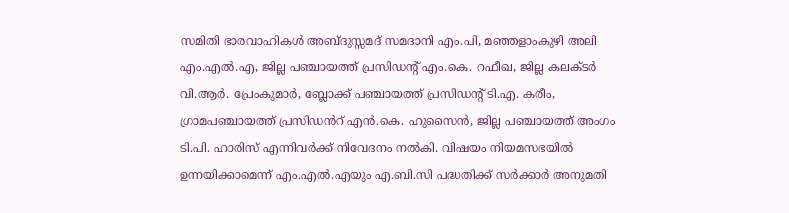സമിതി ഭാരവാഹികൾ അബ്ദുസ്സമദ് സമദാനി എം.പി, മഞ്ഞളാംകുഴി അലി എം.എൽ.എ, ജില്ല പഞ്ചായത്ത് പ്രസിഡന്‍റ് എം.കെ. റഫീഖ, ജില്ല കലക്ടർ വി.ആർ. പ്രേംകുമാർ, ബ്ലോക്ക് പഞ്ചായത്ത് പ്രസിഡന്‍റ് ടി.എ. കരീം, ഗ്രാമപഞ്ചായത്ത് പ്രസിഡൻറ് എൻ.കെ. ഹുസൈൻ, ജില്ല പഞ്ചായത്ത് അംഗം ടി.പി. ഹാരിസ് എന്നിവർക്ക് നിവേദനം നൽകി. വിഷയം നിയമസഭയിൽ ഉന്നയിക്കാമെന്ന് എം.എൽ.എയും എ.ബി.സി പദ്ധതിക്ക് സർക്കാർ അനുമതി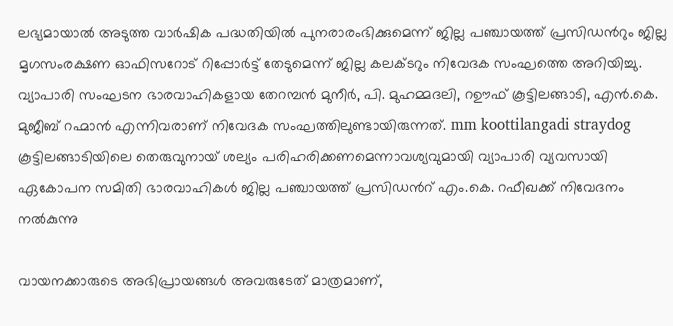ലഭ്യമായാൽ അടുത്ത വാർഷിക പദ്ധതിയിൽ പുനരാരംഭിക്കുമെന്ന് ജില്ല പഞ്ചായത്ത് പ്രസിഡന്‍റും ജില്ല മൃഗസംരക്ഷണ ഓഫിസറോട് റിപ്പോർട്ട് തേടുമെന്ന് ജില്ല കലക്ടറും നിവേദക സംഘത്തെ അറിയിച്ചു. വ്യാപാരി സംഘടന ഭാരവാഹികളായ തേറമ്പൻ മുനീർ, പി. മുഹമ്മദലി, റഊഫ് കൂട്ടിലങ്ങാടി, എൻ.കെ. മുജീബ് റഹ്മാൻ എന്നിവരാണ് നിവേദക സംഘത്തിലുണ്ടായിരുന്നത്. mm koottilangadi straydog കൂട്ടിലങ്ങാടിയിലെ തെരുവുനായ് ശല്യം പരിഹരിക്കണമെന്നാവശ്യവുമായി വ്യാപാരി വ്യവസായി ഏകോപന സമിതി ഭാരവാഹികൾ ജില്ല പഞ്ചായത്ത് പ്രസിഡന്‍റ് എം.കെ. റഫീഖക്ക് നിവേദനം നൽകുന്നു

വായനക്കാരുടെ അഭിപ്രായങ്ങള്‍ അവരുടേത് മാത്രമാണ്,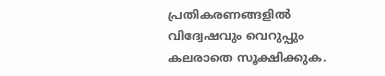പ്രതികരണങ്ങളിൽ വിദ്വേഷവും വെറുപ്പും കലരാതെ സൂക്ഷിക്കുക.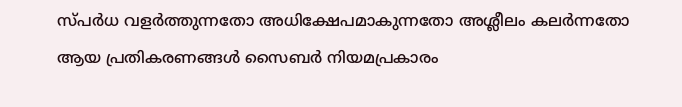സ്പർധ വളർത്തുന്നതോ അധിക്ഷേപമാകുന്നതോ അശ്ലീലം കലർന്നതോ ആയ പ്രതികരണങ്ങൾ സൈബർ നിയമപ്രകാരം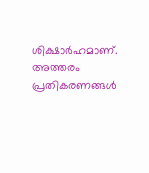ശിക്ഷാർഹമാണ്. അത്തരം പ്രതികരണങ്ങൾ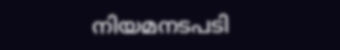നിയമനടപടി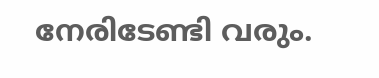നേരിടേണ്ടി വരും.